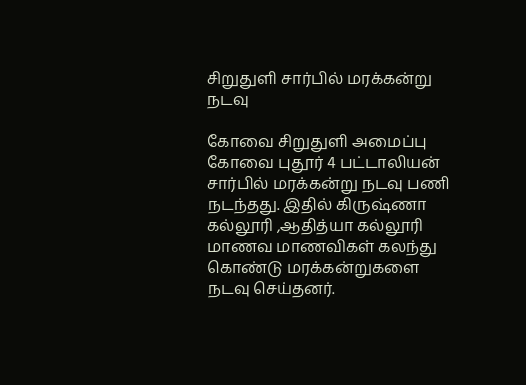சிறுதுளி சார்பில் மரக்கன்று நடவு

கோவை சிறுதுளி அமைப்பு கோவை புதூர் 4 பட்டாலியன் சார்பில் மரக்கன்று நடவு பணி நடந்தது. இதில் கிருஷ்ணா கல்லூரி ,ஆதித்யா கல்லூரி மாணவ மாணவிகள் கலந்து கொண்டு மரக்கன்றுகளை நடவு செய்தனர்.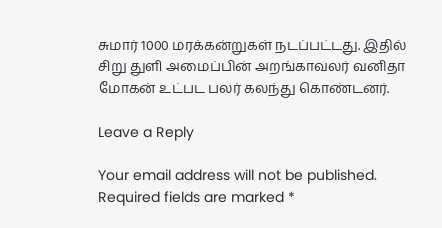சுமார் 1000 மரக்கன்றுகள் நடப்பட்டது. இதில் சிறு துளி அமைப்பின் அறங்காவலர் வனிதா மோகன் உட்பட பலர் கலந்து கொண்டனர்.

Leave a Reply

Your email address will not be published. Required fields are marked *